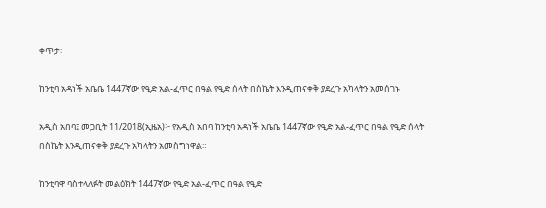ቀጥታ፡

ከንቲባ አዳነች አቤቤ 1447ኛው የዒድ አል-ፈጥር በዓል የዒድ ሰላት በስኬት እንዲጠናቀቅ ያደረጉ አካላትን አመሰገኑ

አዲስ አበባ፤ መጋቢት 11/2018(ኢዜአ)፦ የአዲስ አበባ ከንቲባ አዳነች አቤቤ 1447ኛው የዒድ አል-ፈጥር በዓል የዒድ ሰላት በስኬት እንዲጠናቀቅ ያደረጉ አካላትን አመስግነዋል።

ከንቲባዋ ባስተላለፉት መልዕክት 1447ኛው የዒድ አል-ፈጥር በዓል የዒድ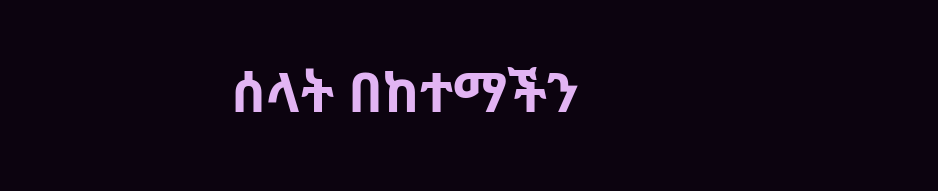ሰላት በከተማችን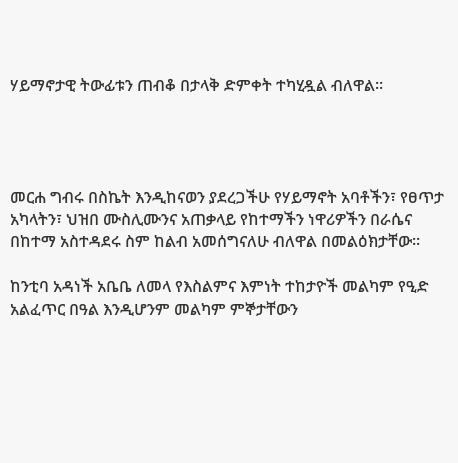ሃይማኖታዊ ትውፊቱን ጠብቆ በታላቅ ድምቀት ተካሂዷል ብለዋል።




መርሐ ግብሩ በስኬት እንዲከናወን ያደረጋችሁ የሃይማኖት አባቶችን፣ የፀጥታ አካላትን፣ ህዝበ ሙስሊሙንና አጠቃላይ የከተማችን ነዋሪዎችን በራሴና በከተማ አስተዳደሩ ስም ከልብ አመሰግናለሁ ብለዋል በመልዕክታቸው።

ከንቲባ አዳነች አቤቤ ለመላ የእስልምና እምነት ተከታዮች መልካም የዒድ አልፈጥር በዓል እንዲሆንም መልካም ምኞታቸውን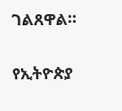ገልጸዋል።

የኢትዮጵያ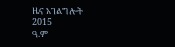ዜና አገልግሎት
2015
ዓ.ም